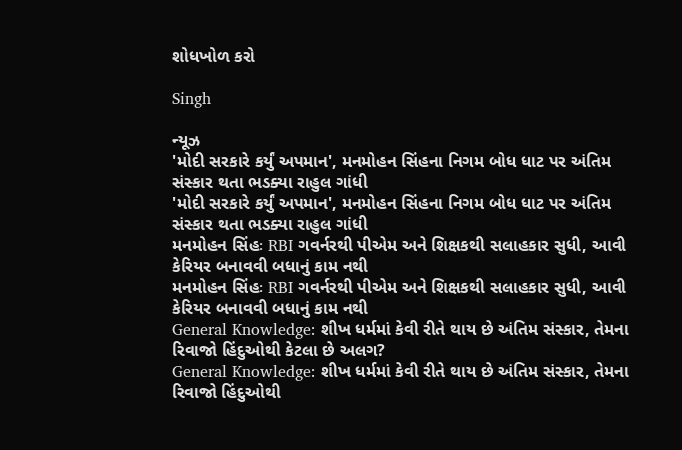શોધખોળ કરો

Singh

ન્યૂઝ
'મોદી સરકારે કર્યું અપમાન', મનમોહન સિંહના નિગમ બોધ ધાટ પર અંતિમ સંસ્કાર થતા ભડક્યા રાહુલ ગાંધી
'મોદી સરકારે કર્યું અપમાન', મનમોહન સિંહના નિગમ બોધ ધાટ પર અંતિમ સંસ્કાર થતા ભડક્યા રાહુલ ગાંધી
મનમોહન સિંહઃ RBI ગવર્નરથી પીએમ અને શિક્ષકથી સલાહકાર સુધી, આવી કેરિયર બનાવવી બધાનું કામ નથી
મનમોહન સિંહઃ RBI ગવર્નરથી પીએમ અને શિક્ષકથી સલાહકાર સુધી, આવી કેરિયર બનાવવી બધાનું કામ નથી
General Knowledge: શીખ ધર્મમાં કેવી રીતે થાય છે અંતિમ સંસ્કાર, તેમના રિવાજો હિંદુઓથી કેટલા છે અલગ?
General Knowledge: શીખ ધર્મમાં કેવી રીતે થાય છે અંતિમ સંસ્કાર, તેમના રિવાજો હિંદુઓથી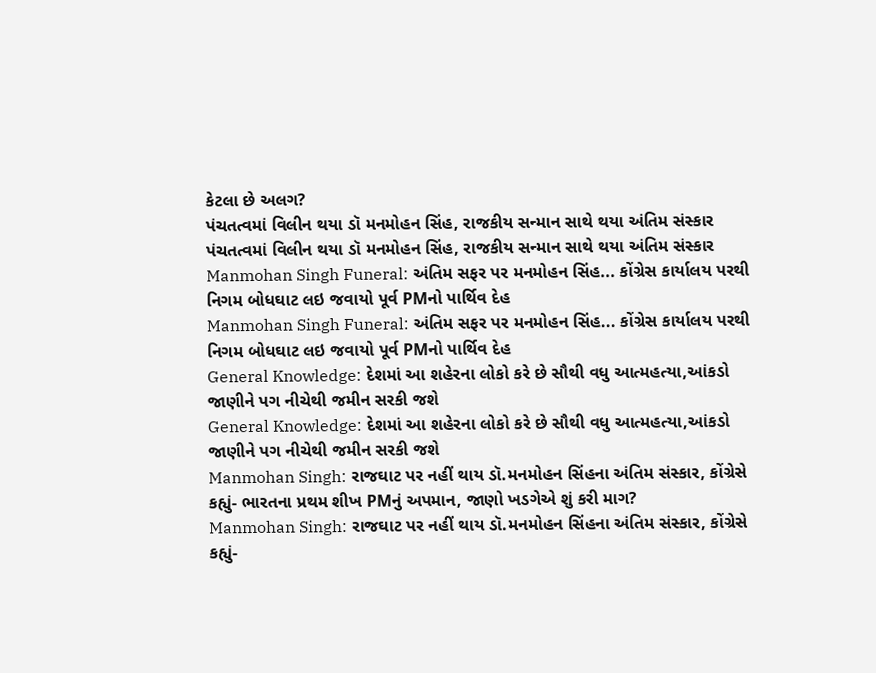કેટલા છે અલગ?
પંચતત્વમાં વિલીન થયા ડૉ મનમોહન સિંહ, રાજકીય સન્માન સાથે થયા અંતિમ સંસ્કાર
પંચતત્વમાં વિલીન થયા ડૉ મનમોહન સિંહ, રાજકીય સન્માન સાથે થયા અંતિમ સંસ્કાર
Manmohan Singh Funeral: અંતિમ સફર પર મનમોહન સિંહ... કોંગ્રેસ કાર્યાલય પરથી નિગમ બોધઘાટ લઇ જવાયો પૂર્વ PMનો પાર્થિવ દેહ
Manmohan Singh Funeral: અંતિમ સફર પર મનમોહન સિંહ... કોંગ્રેસ કાર્યાલય પરથી નિગમ બોધઘાટ લઇ જવાયો પૂર્વ PMનો પાર્થિવ દેહ
General Knowledge: દેશમાં આ શહેરના લોકો કરે છે સૌથી વધુ આત્મહત્યા,આંકડો જાણીને પગ નીચેથી જમીન સરકી જશે
General Knowledge: દેશમાં આ શહેરના લોકો કરે છે સૌથી વધુ આત્મહત્યા,આંકડો જાણીને પગ નીચેથી જમીન સરકી જશે
Manmohan Singh: રાજઘાટ પર નહીં થાય ડૉ.મનમોહન સિંહના અંતિમ સંસ્કાર, કોંગ્રેસે કહ્યું- ભારતના પ્રથમ શીખ PMનું અપમાન, જાણો ખડગેએ શું કરી માગ?
Manmohan Singh: રાજઘાટ પર નહીં થાય ડૉ.મનમોહન સિંહના અંતિમ સંસ્કાર, કોંગ્રેસે કહ્યું-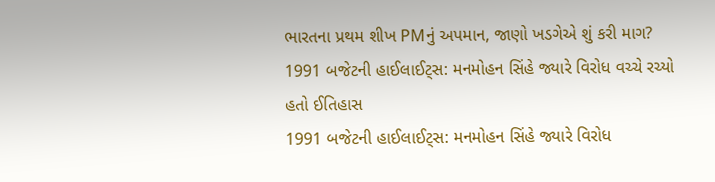ભારતના પ્રથમ શીખ PMનું અપમાન, જાણો ખડગેએ શું કરી માગ?
1991 બજેટની હાઈલાઈટ્સ: મનમોહન સિંહે જ્યારે વિરોધ વચ્ચે રચ્યો હતો ઈતિહાસ
1991 બજેટની હાઈલાઈટ્સ: મનમોહન સિંહે જ્યારે વિરોધ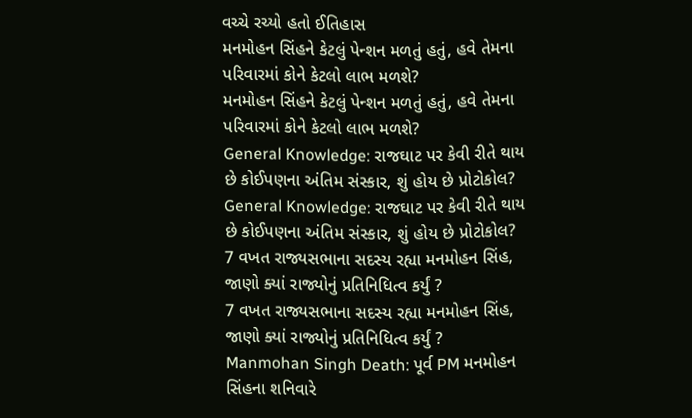વચ્ચે રચ્યો હતો ઈતિહાસ
મનમોહન સિંહને કેટલું પેન્શન મળતું હતું, હવે તેમના પરિવારમાં કોને કેટલો લાભ મળશે?
મનમોહન સિંહને કેટલું પેન્શન મળતું હતું, હવે તેમના પરિવારમાં કોને કેટલો લાભ મળશે?
General Knowledge: રાજઘાટ પર કેવી રીતે થાય છે કોઈપણના અંતિમ સંસ્કાર, શું હોય છે પ્રોટોકોલ?
General Knowledge: રાજઘાટ પર કેવી રીતે થાય છે કોઈપણના અંતિમ સંસ્કાર, શું હોય છે પ્રોટોકોલ?
7 વખત રાજ્યસભાના સદસ્ય રહ્યા મનમોહન સિંહ, જાણો ક્યાં રાજ્યોનું પ્રતિનિધિત્વ કર્યું ?
7 વખત રાજ્યસભાના સદસ્ય રહ્યા મનમોહન સિંહ, જાણો ક્યાં રાજ્યોનું પ્રતિનિધિત્વ કર્યું ?
Manmohan Singh Death: પૂર્વ PM મનમોહન સિંહના શનિવારે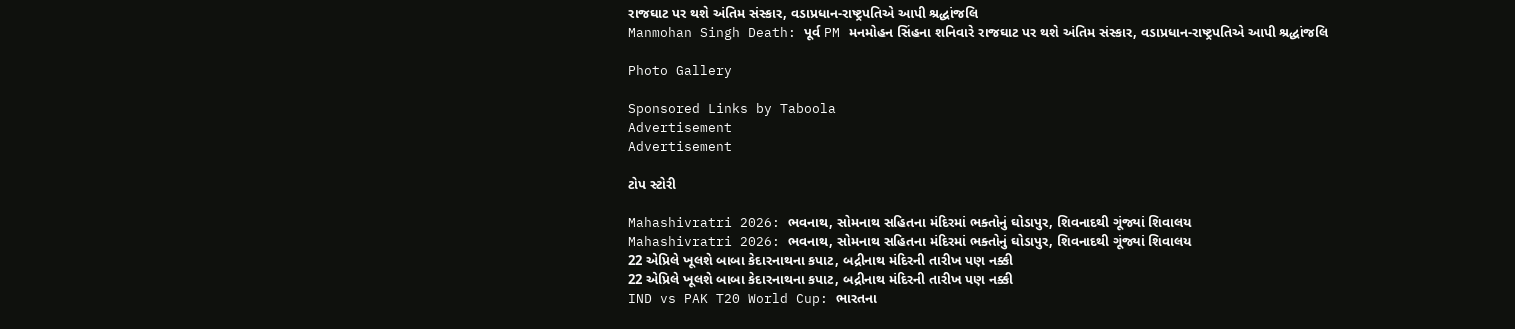રાજઘાટ પર થશે અંતિમ સંસ્કાર, વડાપ્રધાન-રાષ્ટ્રપતિએ આપી શ્રદ્ધાંજલિ
Manmohan Singh Death: પૂર્વ PM મનમોહન સિંહના શનિવારે રાજઘાટ પર થશે અંતિમ સંસ્કાર, વડાપ્રધાન-રાષ્ટ્રપતિએ આપી શ્રદ્ધાંજલિ

Photo Gallery

Sponsored Links by Taboola
Advertisement
Advertisement

ટોપ સ્ટોરી

Mahashivratri 2026: ભવનાથ, સોમનાથ સહિતના મંદિરમાં ભક્તોનું ઘોડાપુર, શિવનાદથી ગૂંજ્યાં શિવાલય
Mahashivratri 2026: ભવનાથ, સોમનાથ સહિતના મંદિરમાં ભક્તોનું ઘોડાપુર, શિવનાદથી ગૂંજ્યાં શિવાલય
22 એપ્રિલે ખૂલશે બાબા કેદારનાથના કપાટ, બદ્રીનાથ મંદિરની તારીખ પણ નક્કી
22 એપ્રિલે ખૂલશે બાબા કેદારનાથના કપાટ, બદ્રીનાથ મંદિરની તારીખ પણ નક્કી
IND vs PAK T20 World Cup: ભારતના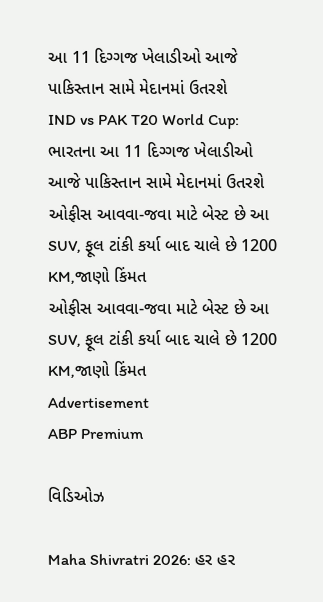આ 11 દિગ્ગજ ખેલાડીઓ આજે પાકિસ્તાન સામે મેદાનમાં ઉતરશે
IND vs PAK T20 World Cup: ભારતના આ 11 દિગ્ગજ ખેલાડીઓ આજે પાકિસ્તાન સામે મેદાનમાં ઉતરશે
ઓફીસ આવવા-જવા માટે બેસ્ટ છે આ SUV, ફૂલ ટાંકી કર્યા બાદ ચાલે છે 1200 KM,જાણો કિંમત
ઓફીસ આવવા-જવા માટે બેસ્ટ છે આ SUV, ફૂલ ટાંકી કર્યા બાદ ચાલે છે 1200 KM,જાણો કિંમત
Advertisement
ABP Premium

વિડિઓઝ

Maha Shivratri 2026: હર હર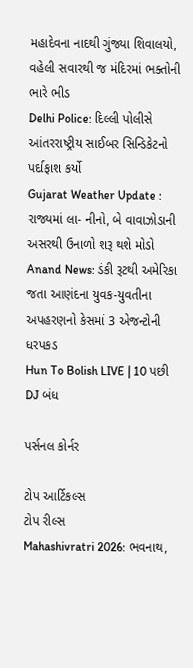મહાદેવના નાદથી ગુંજ્યા શિવાલયો, વહેલી સવારથી જ મંદિરમાં ભક્તોની ભારે ભીડ
Delhi Police: દિલ્લી પોલીસે આંતરરાષ્ટ્રીય સાઈબર સિન્ડિકેટનો પર્દાફાશ કર્યો
Gujarat Weather Update : રાજ્યમાં લા- નીનો, બે વાવાઝોડાની અસરથી ઉનાળો શરૂ થશે મોડો
Anand News: ડંકી રૂટથી અમેરિકા જતા આણંદના યુવક-યુવતીના અપહરણનો કેસમાં 3 એજન્ટોની ધરપકડ
Hun To Bolish LIVE | 10 પછી DJ બંધ

પર્સનલ કોર્નર

ટોપ આર્ટિકલ્સ
ટોપ રીલ્સ
Mahashivratri 2026: ભવનાથ,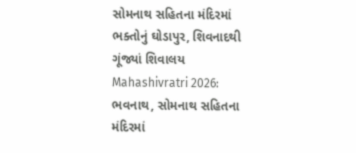સોમનાથ સહિતના મંદિરમાં ભક્તોનું ઘોડાપુર, શિવનાદથી ગૂંજ્યાં શિવાલય
Mahashivratri 2026: ભવનાથ, સોમનાથ સહિતના મંદિરમાં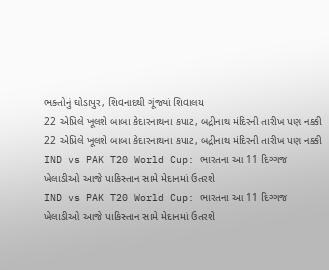ભક્તોનું ઘોડાપુર, શિવનાદથી ગૂંજ્યાં શિવાલય
22 એપ્રિલે ખૂલશે બાબા કેદારનાથના કપાટ, બદ્રીનાથ મંદિરની તારીખ પણ નક્કી
22 એપ્રિલે ખૂલશે બાબા કેદારનાથના કપાટ, બદ્રીનાથ મંદિરની તારીખ પણ નક્કી
IND vs PAK T20 World Cup: ભારતના આ 11 દિગ્ગજ ખેલાડીઓ આજે પાકિસ્તાન સામે મેદાનમાં ઉતરશે
IND vs PAK T20 World Cup: ભારતના આ 11 દિગ્ગજ ખેલાડીઓ આજે પાકિસ્તાન સામે મેદાનમાં ઉતરશે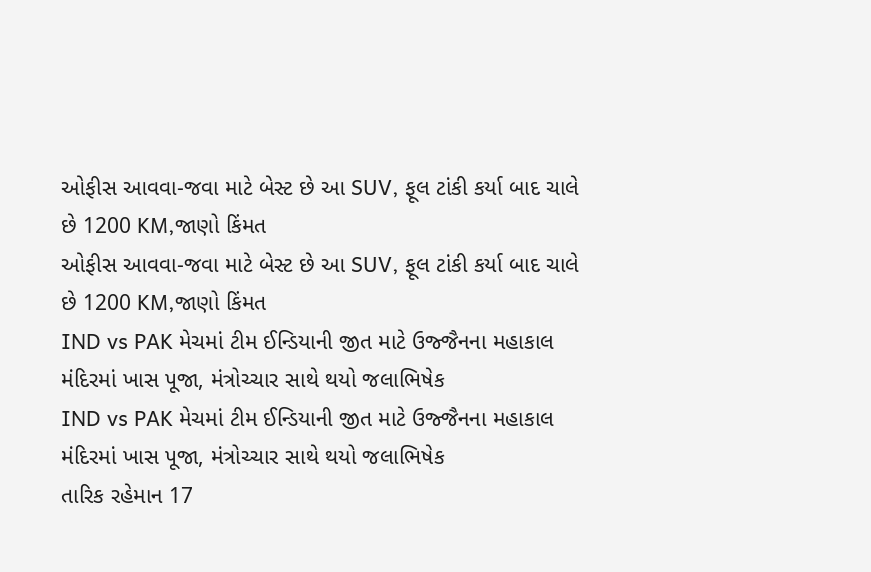ઓફીસ આવવા-જવા માટે બેસ્ટ છે આ SUV, ફૂલ ટાંકી કર્યા બાદ ચાલે છે 1200 KM,જાણો કિંમત
ઓફીસ આવવા-જવા માટે બેસ્ટ છે આ SUV, ફૂલ ટાંકી કર્યા બાદ ચાલે છે 1200 KM,જાણો કિંમત
IND vs PAK મેચમાં ટીમ ઈન્ડિયાની જીત માટે ઉજ્જૈનના મહાકાલ મંદિરમાં ખાસ પૂજા, મંત્રોચ્ચાર સાથે થયો જલાભિષેક
IND vs PAK મેચમાં ટીમ ઈન્ડિયાની જીત માટે ઉજ્જૈનના મહાકાલ મંદિરમાં ખાસ પૂજા, મંત્રોચ્ચાર સાથે થયો જલાભિષેક
તારિક રહેમાન 17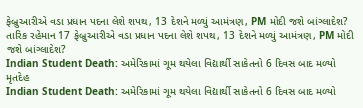ફેબ્રુઆરીએ વડા પ્રધાન પદના લેશે શપથ, 13 દેશને મળ્યું આમંત્રણ, PM મોદી જશે બાંગ્લાદેશ?
તારિક રહેમાન 17 ફેબ્રુઆરીએ વડા પ્રધાન પદના લેશે શપથ, 13 દેશને મળ્યું આમંત્રણ, PM મોદી જશે બાંગ્લાદેશ?
Indian Student Death: અમેરિકામાં ગૂમ થયેલા વિદ્યાર્થી સાકેતનો 6 દિવસ બાદ મળ્યો મૃતદેહ
Indian Student Death: અમેરિકામાં ગૂમ થયેલા વિદ્યાર્થી સાકેતનો 6 દિવસ બાદ મળ્યો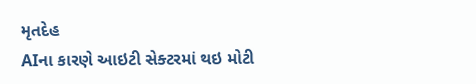મૃતદેહ
AIના કારણે આઇટી સેક્ટરમાં થઇ મોટી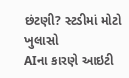છંટણી? સ્ટડીમાં મોટો ખુલાસો
AIના કારણે આઇટી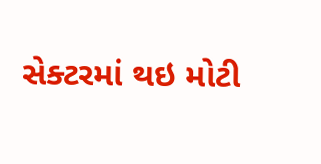સેક્ટરમાં થઇ મોટી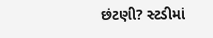છંટણી? સ્ટડીમાં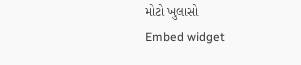મોટો ખુલાસો
Embed widget